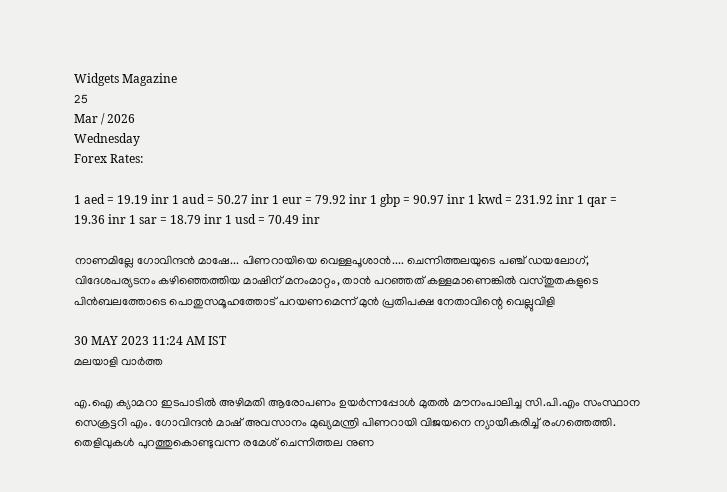Widgets Magazine
25
Mar / 2026
Wednesday
Forex Rates:

1 aed = 19.19 inr 1 aud = 50.27 inr 1 eur = 79.92 inr 1 gbp = 90.97 inr 1 kwd = 231.92 inr 1 qar = 19.36 inr 1 sar = 18.79 inr 1 usd = 70.49 inr

നാണമില്ലേ ഗോവിന്ദന്‍ മാഷേ... പിണറായിയെ വെള്ളപൂശാന്‍.... ചെന്നിത്തലയുടെ പഞ്ച് ഡയലോഗ്, വിദേശപര്യടനം കഴിഞ്ഞെത്തിയ മാഷിന് മനംമാറ്റം, താന്‍ പറഞ്ഞത് കള്ളമാണെങ്കില്‍ വസ്തുതകളുടെ പിന്‍ബലത്തോടെ പൊതുസമൂഹത്തോട് പറയണമെന്ന് മുൻ പ്രതിപക്ഷ നേതാവിന്റെ വെല്ലുവിളി

30 MAY 2023 11:24 AM IST
മലയാളി വാര്‍ത്ത

എ.ഐ ക്യാമറാ ഇടപാടില്‍ അഴിമതി ആരോപണം ഉയര്‍ന്നപ്പോള്‍ മുതല്‍ മൗനംപാലിച്ച സി.പി.എം സംസ്ഥാന സെക്രട്ടറി എം. ഗോവിന്ദന്‍ മാഷ് അവസാനം മുഖ്യമന്ത്രി പിണറായി വിജയനെ ന്യായീകരിച്ച് രംഗത്തെത്തി. തെളിവുകള്‍ പുറത്തുകൊണ്ടുവന്ന രമേശ് ചെന്നിത്തല നുണ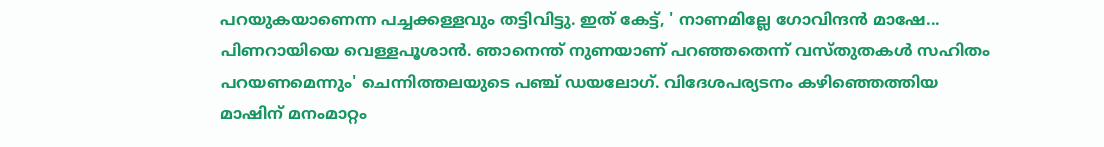പറയുകയാണെന്ന പച്ചക്കള്ളവും തട്ടിവിട്ടു. ഇത് കേട്ട്, ' നാണമില്ലേ ഗോവിന്ദന്‍ മാഷേ... പിണറായിയെ വെള്ളപൂശാന്‍. ഞാനെന്ത് നുണയാണ് പറഞ്ഞതെന്ന് വസ്തുതകള്‍ സഹിതം പറയണമെന്നും' ചെന്നിത്തലയുടെ പഞ്ച് ഡയലോഗ്. വിദേശപര്യടനം കഴിഞ്ഞെത്തിയ മാഷിന് മനംമാറ്റം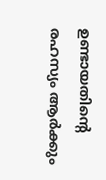ഉണ്ടായതിന്റെ രഹസ്യം ആര്‍ക്കും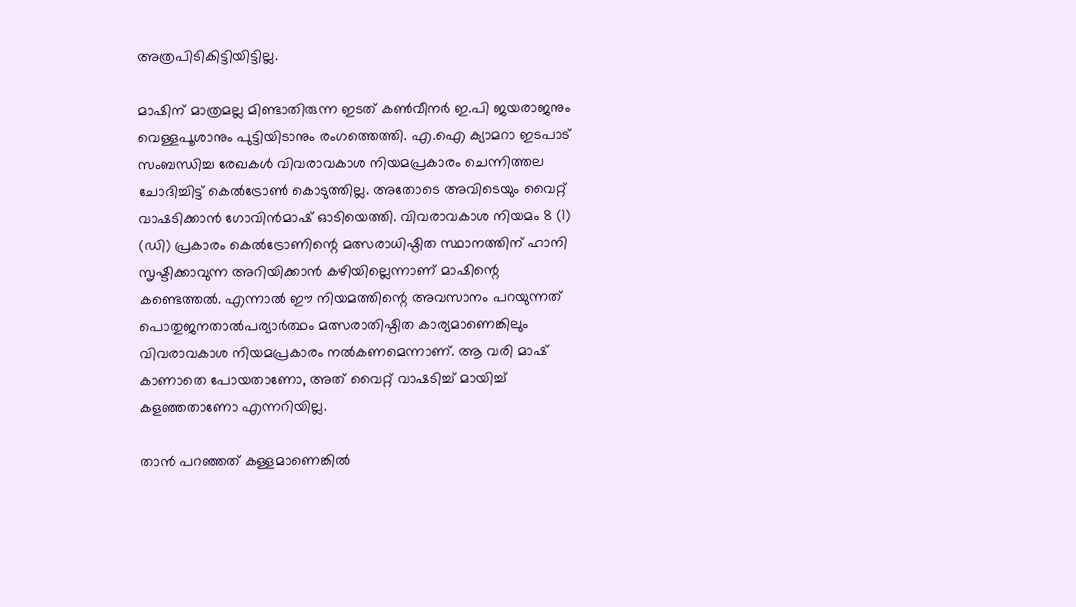അത്രപിടികിട്ടിയിട്ടില്ല.

മാഷിന് മാത്രമല്ല മിണ്ടാതിരുന്ന ഇടത് കണ്‍വീനര്‍ ഇ.പി ജയരാജനും വെള്ളപൂശാനും പുട്ടിയിടാനും രംഗത്തെത്തി. എ.ഐ ക്യാമറാ ഇടപാട് സംബന്ധിച്ച രേഖകള്‍ വിവരാവകാശ നിയമപ്രകാരം ചെന്നിത്തല ചോദിച്ചിട്ട് കെല്‍ട്രോണ്‍ കൊടുത്തില്ല. അതോടെ അവിടെയും വൈറ്റ് വാഷടിക്കാന്‍ ഗോവിന്‍മാഷ് ഓടിയെത്തി. വിവരാവകാശ നിയമം 8 (1) (ഡി) പ്രകാരം കെല്‍ട്രോണിന്റെ മത്സരാധിഷ്ഠിത സ്ഥാനത്തിന് ഹാനി സൃഷ്ടിക്കാവുന്ന അറിയിക്കാന്‍ കഴിയില്ലെന്നാണ് മാഷിന്റെ കണ്ടെത്തല്‍. എന്നാല്‍ ഈ നിയമത്തിന്റെ അവസാനം പറയുന്നത് പൊതുജനതാല്‍പര്യാര്‍ത്ഥം മത്സരാതിഷ്ഠിത കാര്യമാണെങ്കിലും വിവരാവകാശ നിയമപ്രകാരം നല്‍കണമെന്നാണ്. ആ വരി മാഷ് കാണാതെ പോയതാണോ, അത് വൈറ്റ് വാഷടിച്ച് മായിച്ച് കളഞ്ഞതാണോ എന്നറിയില്ല.

താന്‍ പറഞ്ഞത് കള്ളമാണെങ്കില്‍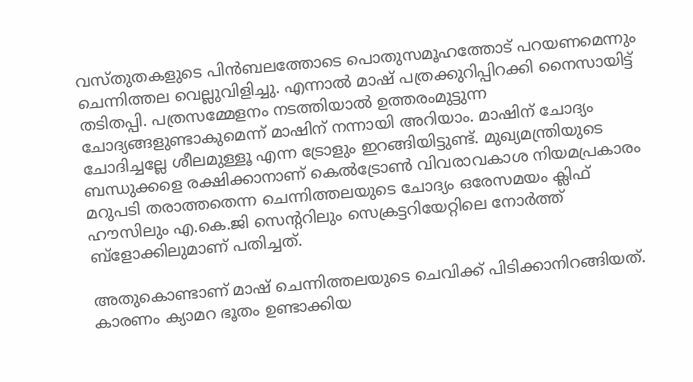വസ്തുതകളുടെ പിന്‍ബലത്തോടെ പൊതുസമൂഹത്തോട് പറയണമെന്നും ചെന്നിത്തല വെല്ലുവിളിച്ചു. എന്നാല്‍ മാഷ് പത്രക്കുറിപ്പിറക്കി നൈസായിട്ട് തടിതപ്പി. പത്രസമ്മേളനം നടത്തിയാല്‍ ഉത്തരംമുട്ടുന്ന ചോദ്യങ്ങളുണ്ടാകുമെന്ന് മാഷിന് നന്നായി അറിയാം. മാഷിന് ചോദ്യം ചോദിച്ചല്ലേ ശീലമുള്ളൂ എന്ന ട്രോളും ഇറങ്ങിയിട്ടുണ്ട്. മുഖ്യമന്ത്രിയുടെ ബന്ധുക്കളെ രക്ഷിക്കാനാണ് കെല്‍ട്രോണ്‍ വിവരാവകാശ നിയമപ്രകാരം മറുപടി തരാത്തതെന്ന ചെന്നിത്തലയുടെ ചോദ്യം ഒരേസമയം ക്ലിഫ് ഹൗസിലും എ.കെ.ജി സെന്ററിലും സെക്രട്ടറിയേറ്റിലെ നോര്‍ത്ത് ബ്‌ളോക്കിലുമാണ് പതിച്ചത്.

അതുകൊണ്ടാണ് മാഷ് ചെന്നിത്തലയുടെ ചെവിക്ക് പിടിക്കാനിറങ്ങിയത്. കാരണം ക്യാമറ ഭൂതം ഉണ്ടാക്കിയ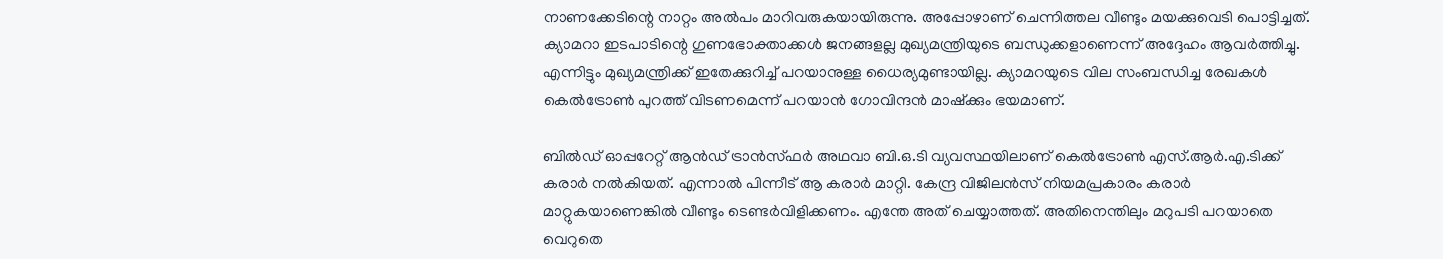നാണക്കേടിന്റെ നാറ്റം അല്‍പം മാറിവരുകയായിരുന്നു. അപ്പോഴാണ് ചെന്നിത്തല വീണ്ടും മയക്കുവെടി പൊട്ടിച്ചത്. ക്യാമറാ ഇടപാടിന്റെ ഗുണഭോക്താക്കള്‍ ജനങ്ങളല്ല മുഖ്യമന്ത്രിയുടെ ബന്ധുക്കളാണെന്ന് അദ്ദേഹം ആവര്‍ത്തിച്ചു. എന്നിട്ടും മുഖ്യമന്ത്രിക്ക് ഇതേക്കുറിച്ച് പറയാനുള്ള ധൈര്യമുണ്ടായില്ല. ക്യാമറയുടെ വില സംബന്ധിച്ച രേഖകള്‍ കെല്‍ട്രോണ്‍ പുറത്ത് വിടണമെന്ന് പറയാന്‍ ഗോവിന്ദന്‍ മാഷ്‌ക്കും ഭയമാണ്.

ബില്‍ഡ് ഓപ്പറേറ്റ് ആന്‍ഡ് ട്രാന്‍സ്ഫര്‍ അഥവാ ബി.ഒ.ടി വ്യവസ്ഥയിലാണ് കെല്‍ട്രോണ്‍ എസ്.ആര്‍.എ.ടിക്ക് കരാര്‍ നല്‍കിയത്. എന്നാല്‍ പിന്നീട് ആ കരാര്‍ മാറ്റി. കേന്ദ്ര വിജിലന്‍സ് നിയമപ്രകാരം കരാര്‍ മാറ്റുകയാണെങ്കില്‍ വീണ്ടും ടെണ്ടര്‍വിളിക്കണം. എന്തേ അത് ചെയ്യാത്തത്. അതിനെന്തിലും മറുപടി പറയാതെ വെറുതെ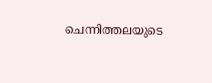ചെന്നിത്തലയുടെ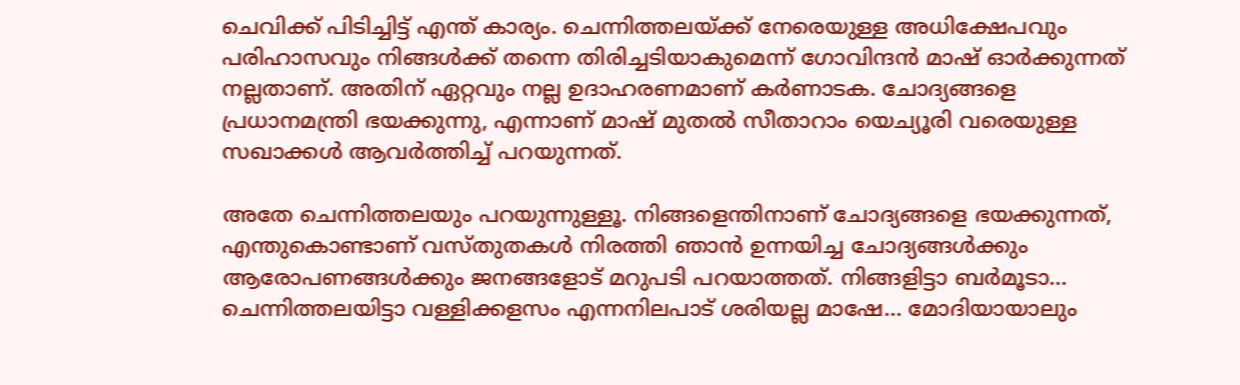ചെവിക്ക് പിടിച്ചിട്ട് എന്ത് കാര്യം. ചെന്നിത്തലയ്ക്ക് നേരെയുള്ള അധിക്ഷേപവും പരിഹാസവും നിങ്ങള്‍ക്ക് തന്നെ തിരിച്ചടിയാകുമെന്ന് ഗോവിന്ദന്‍ മാഷ് ഓര്‍ക്കുന്നത് നല്ലതാണ്. അതിന് ഏറ്റവും നല്ല ഉദാഹരണമാണ് കര്‍ണാടക. ചോദ്യങ്ങളെ പ്രധാനമന്ത്രി ഭയക്കുന്നു, എന്നാണ് മാഷ് മുതല്‍ സീതാറാം യെച്യൂരി വരെയുള്ള സഖാക്കള്‍ ആവര്‍ത്തിച്ച് പറയുന്നത്.

അതേ ചെന്നിത്തലയും പറയുന്നുള്ളൂ. നിങ്ങളെന്തിനാണ് ചോദ്യങ്ങളെ ഭയക്കുന്നത്, എന്തുകൊണ്ടാണ് വസ്തുതകള്‍ നിരത്തി ഞാന്‍ ഉന്നയിച്ച ചോദ്യങ്ങള്‍ക്കും ആരോപണങ്ങള്‍ക്കും ജനങ്ങളോട് മറുപടി പറയാത്തത്. നിങ്ങളിട്ടാ ബര്‍മൂടാ... ചെന്നിത്തലയിട്ടാ വള്ളിക്കളസം എന്നനിലപാട് ശരിയല്ല മാഷേ... മോദിയായാലും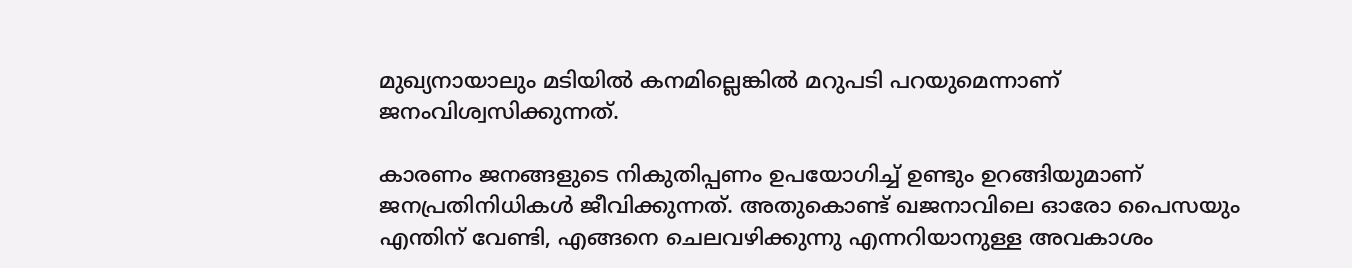മുഖ്യനായാലും മടിയില്‍ കനമില്ലെങ്കില്‍ മറുപടി പറയുമെന്നാണ് ജനംവിശ്വസിക്കുന്നത്.

കാരണം ജനങ്ങളുടെ നികുതിപ്പണം ഉപയോഗിച്ച് ഉണ്ടും ഉറങ്ങിയുമാണ് ജനപ്രതിനിധികള്‍ ജീവിക്കുന്നത്. അതുകൊണ്ട് ഖജനാവിലെ ഓരോ പൈസയും എന്തിന് വേണ്ടി, എങ്ങനെ ചെലവഴിക്കുന്നു എന്നറിയാനുള്ള അവകാശം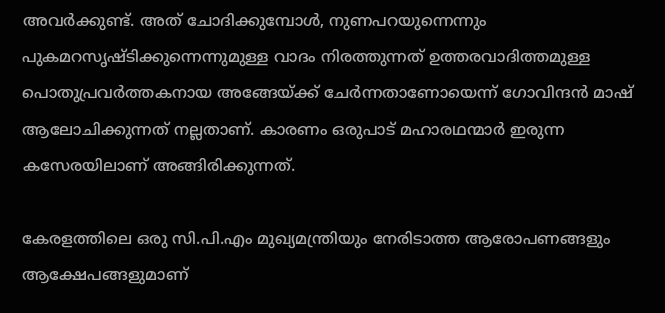അവര്‍ക്കുണ്ട്. അത് ചോദിക്കുമ്പോള്‍, നുണപറയുന്നെന്നും പുകമറസൃഷ്ടിക്കുന്നെന്നുമുള്ള വാദം നിരത്തുന്നത് ഉത്തരവാദിത്തമുള്ള പൊതുപ്രവര്‍ത്തകനായ അങ്ങേയ്ക്ക് ചേര്‍ന്നതാണോയെന്ന് ഗോവിന്ദന്‍ മാഷ് ആലോചിക്കുന്നത് നല്ലതാണ്. കാരണം ഒരുപാട് മഹാരഥന്മാര്‍ ഇരുന്ന കസേരയിലാണ് അങ്ങിരിക്കുന്നത്.

കേരളത്തിലെ ഒരു സി.പി.എം മുഖ്യമന്ത്രിയും നേരിടാത്ത ആരോപണങ്ങളും ആക്ഷേപങ്ങളുമാണ്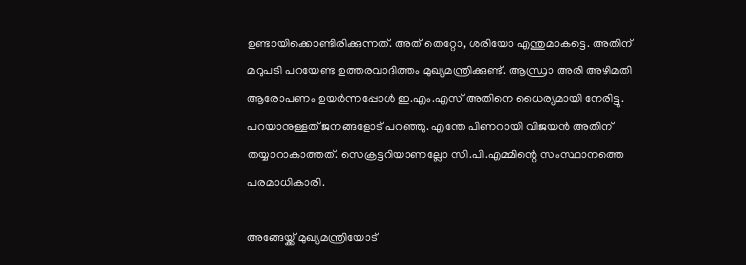ഉണ്ടായിക്കൊണ്ടിരിക്കുന്നത്. അത് തെറ്റോ, ശരിയോ എന്തുമാകട്ടെ. അതിന് മറുപടി പറയേണ്ട ഉത്തരവാദിത്തം മുഖ്യമന്ത്രിക്കുണ്ട്. ആന്ധ്രാ അരി അഴിമതി ആരോപണം ഉയര്‍ന്നപ്പോള്‍ ഇ.എം.എസ് അതിനെ ധൈര്യമായി നേരിട്ടു. പറയാനുള്ളത് ജനങ്ങളോട് പറഞ്ഞു. എന്തേ പിണറായി വിജയന്‍ അതിന് തയ്യാറാകാത്തത്. സെക്രട്ടറിയാണല്ലോ സി.പി.എമ്മിന്റെ സംസ്ഥാനത്തെ പരമാധികാരി.

അങ്ങേയ്ക്ക് മുഖ്യമന്ത്രിയോട്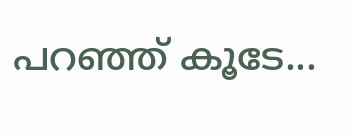പറഞ്ഞ് കൂടേ...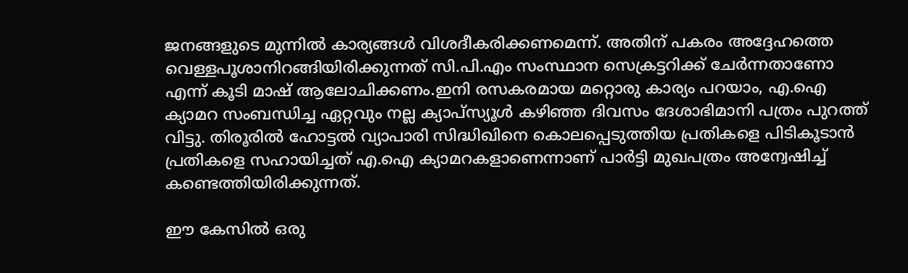ജനങ്ങളുടെ മുന്നില്‍ കാര്യങ്ങള്‍ വിശദീകരിക്കണമെന്ന്. അതിന് പകരം അദ്ദേഹത്തെ വെള്ളപൂശാനിറങ്ങിയിരിക്കുന്നത് സി.പി.എം സംസ്ഥാന സെക്രട്ടറിക്ക് ചേര്‍ന്നതാണോ എന്ന് കൂടി മാഷ് ആലോചിക്കണം.ഇനി രസകരമായ മറ്റൊരു കാര്യം പറയാം, എ.ഐ ക്യാമറ സംബന്ധിച്ച ഏറ്റവും നല്ല ക്യാപ്‌സ്യൂള്‍ കഴിഞ്ഞ ദിവസം ദേശാഭിമാനി പത്രം പുറത്ത് വിട്ടു. തിരൂരില്‍ ഹോട്ടല്‍ വ്യാപാരി സിദ്ധിഖിനെ കൊലപ്പെടുത്തിയ പ്രതികളെ പിടികൂടാന്‍ പ്രതികളെ സഹായിച്ചത് എ.ഐ ക്യാമറകളാണെന്നാണ് പാര്‍ട്ടി മുഖപത്രം അന്വേഷിച്ച് കണ്ടെത്തിയിരിക്കുന്നത്.

ഈ കേസില്‍ ഒരു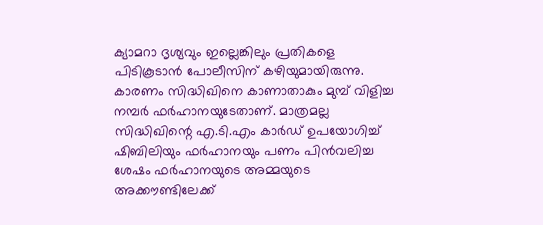ക്യാമറാ ദൃശ്യവും ഇല്ലെങ്കിലും പ്രതികളെ പിടികൂടാന്‍ പോലീസിന് കഴിയുമായിരുന്നു. കാരണം സിദ്ധിഖിനെ കാണാതാകും മുമ്പ് വിളിച്ച നമ്പര്‍ ഫര്‍ഹാനയുടേതാണ്. മാത്രമല്ല സിദ്ധിഖിന്റെ എ.ടി.എം കാര്‍ഡ് ഉപയോഗിച്ച് ഷിബിലിയും ഫര്‍ഹാനയും പണം പിന്‍വലിച്ച ശേഷം ഫര്‍ഹാനയുടെ അമ്മയുടെ അക്കൗണ്ടിലേക്ക്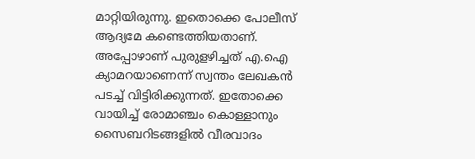മാറ്റിയിരുന്നു. ഇതൊക്കെ പോലീസ് ആദ്യമേ കണ്ടെത്തിയതാണ്. അപ്പോഴാണ് പുരുളഴിച്ചത് എ.ഐ ക്യാമറയാണെന്ന് സ്വന്തം ലേഖകന്‍ പടച്ച് വിട്ടിരിക്കുന്നത്. ഇതോക്കെ വായിച്ച് രോമാഞ്ചം കൊള്ളാനും സൈബറിടങ്ങളില്‍ വീരവാദം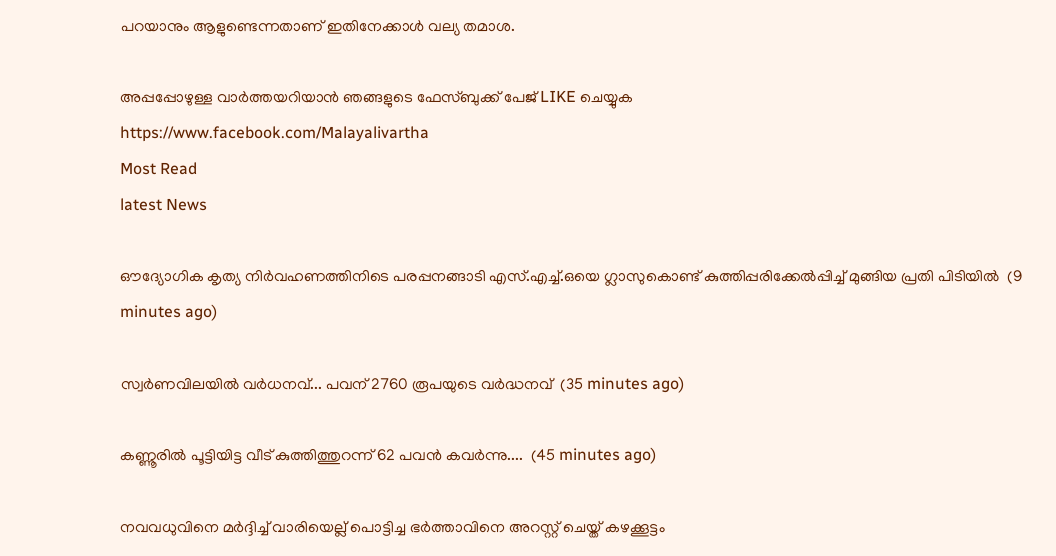പറയാനും ആളുണ്ടെന്നതാണ് ഇതിനേക്കാള്‍ വല്യ തമാശ.

അപ്പപ്പോഴുള്ള വാര്‍ത്തയറിയാന്‍ ഞങ്ങളുടെ ഫേസ്‌ബുക്ക്‌ പേജ് LIKE ചെയ്യുക
https://www.facebook.com/Malayalivartha
Most Read
latest News

ഔദ്യോഗിക കൃത്യ നിർവഹണത്തിനിടെ പരപ്പനങ്ങാടി എസ്.എച്ച്.ഒയെ ഗ്ലാസുകൊണ്ട് കുത്തിപ്പരിക്കേൽപ്പിച്ച് മുങ്ങിയ പ്രതി പിടിയിൽ  (9 minutes ago)

സ്വര്‍ണവിലയില്‍ വര്‍ധനവ്... പവന് 2760 രൂപയുടെ വർദ്ധനവ്  (35 minutes ago)

കണ്ണൂരിൽ പൂട്ടിയിട്ട വീട് കുത്തിത്തുറന്ന് 62 പവൻ കവർന്നു....  (45 minutes ago)

നവവധുവിനെ മർദ്ദിച്ച് വാരിയെല്ല് പൊട്ടിച്ച ഭർത്താവിനെ അറസ്റ്റ് ചെയ്ത് കഴക്കൂട്ടം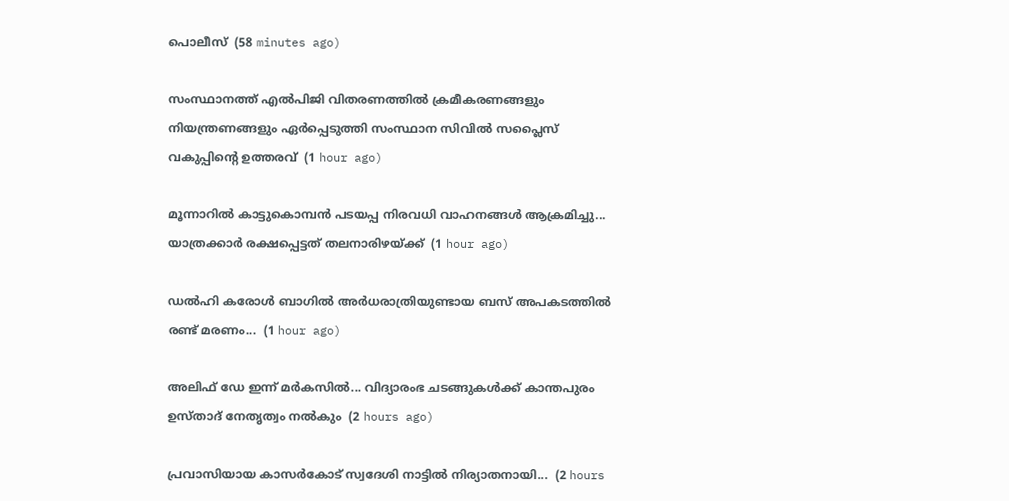പൊലീസ്  (58 minutes ago)

സംസ്ഥാനത്ത് എല്‍പിജി വിതരണത്തില്‍ ക്രമീകരണങ്ങളും നിയന്ത്രണങ്ങളും ഏര്‍പ്പെടുത്തി സംസ്ഥാന സിവില്‍ സപ്ലൈസ് വകുപ്പിന്റെ ഉത്തരവ്  (1 hour ago)

മൂന്നാറിൽ കാട്ടുകൊമ്പൻ പടയപ്പ നിരവധി വാഹനങ്ങൾ ആക്രമിച്ചു... യാത്രക്കാർ രക്ഷപ്പെട്ടത് തലനാരിഴയ്ക്ക്  (1 hour ago)

ഡൽഹി കരോൾ ബാഗിൽ അർധരാത്രിയുണ്ടായ ബസ് അപകടത്തിൽ രണ്ട് മരണം...  (1 hour ago)

അലിഫ് ഡേ ഇന്ന് മർകസിൽ... വിദ്യാരംഭ ചടങ്ങുകൾക്ക് കാന്തപുരം ഉസ്താദ് നേതൃത്വം നൽകും  (2 hours ago)

പ്രവാസിയായ കാസർകോട് സ്വദേശി നാട്ടിൽ നിര്യാതനായി...  (2 hours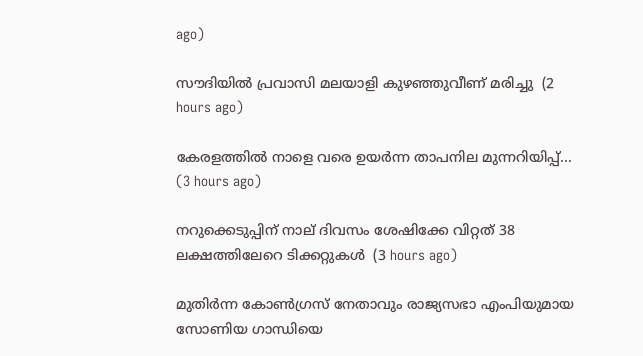ago)

സൗദിയിൽ പ്രവാസി മലയാളി കുഴഞ്ഞുവീണ് മരിച്ചു  (2 hours ago)

കേരളത്തിൽ നാളെ വരെ ഉയർന്ന താപനില മുന്നറിയിപ്പ്...  (3 hours ago)

നറുക്കെടുപ്പിന് നാല് ദിവസം ശേഷിക്കേ വിറ്റത് 38 ലക്ഷത്തിലേറെ ടിക്കറ്റുകൾ  (3 hours ago)

മുതിർന്ന കോൺഗ്രസ് നേതാവും രാജ്യസഭാ എംപിയുമായ സോണിയ ഗാന്ധിയെ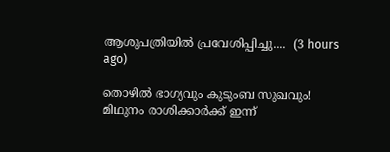ആശുപത്രിയിൽ പ്രവേശിപ്പിച്ചു....  (3 hours ago)

തൊഴിൽ ഭാഗ്യവും കുടുംബ സുഖവും! മിഥുനം രാശിക്കാർക്ക് ഇന്ന്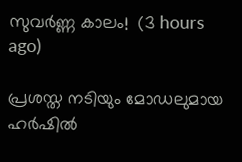സുവർണ്ണ കാലം!  (3 hours ago)

പ്രശസ്ത നടിയും മോഡലുമായ ഹർഷിൽ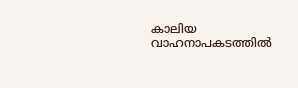കാലിയ വാഹനാപകടത്തിൽ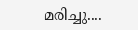മരിച്ചു....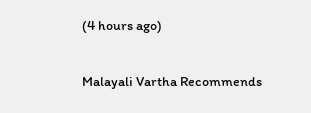(4 hours ago)

Malayali Vartha Recommends